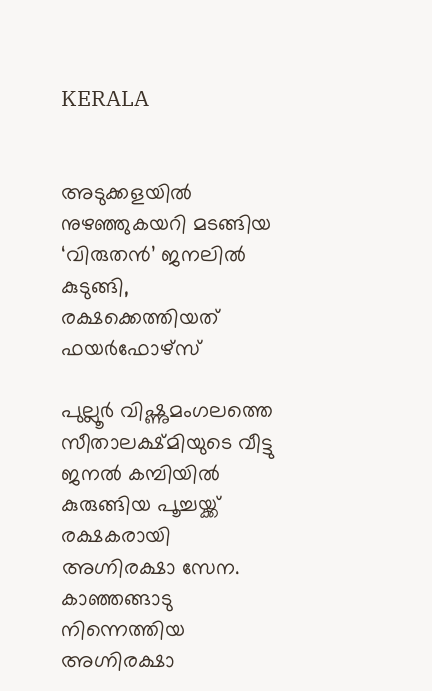KERALA


അടുക്കളയിൽ നുഴഞ്ഞുകയറി മടങ്ങിയ ‘വിരുതൻ’ ജനലിൽ കുടുങ്ങി, രക്ഷക്കെത്തിയത് ഫയർഫോഴ്സ്

പുല്ലൂർ വിഷ്ണുമംഗലത്തെ സീതാലക്ഷ്മിയുടെ വീട്ടു ജനൽ കമ്പിയിൽ കുരുങ്ങിയ പൂച്ചയ്ക്ക് രക്ഷകരായി അഗ്നിരക്ഷാ സേന.  കാഞ്ഞങ്ങാടു നിന്നെത്തിയ അഗ്നിരക്ഷാ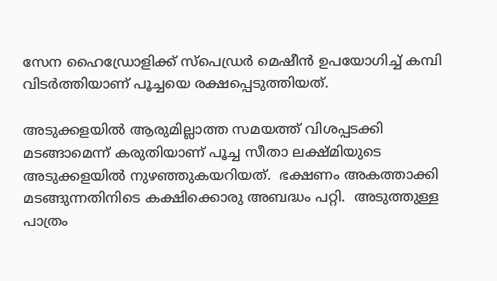സേന ഹൈഡ്രോളിക്ക് സ്പെഡ്രർ മെഷീൻ ഉപയോഗിച്ച് കമ്പി വിടർത്തിയാണ് പൂച്ചയെ രക്ഷപ്പെടുത്തിയത്.

അടുക്കളയിൽ ആരുമില്ലാത്ത സമയത്ത് വിശപ്പടക്കി മടങ്ങാമെന്ന് കരുതിയാണ് പൂച്ച സീതാ ലക്ഷ്മിയുടെ അടുക്കളയിൽ നുഴഞ്ഞുകയറിയത്.  ഭക്ഷണം അകത്താക്കി മടങ്ങുന്നതിനിടെ കക്ഷിക്കൊരു അബദ്ധം പറ്റി.  അടുത്തുള്ള  പാത്രം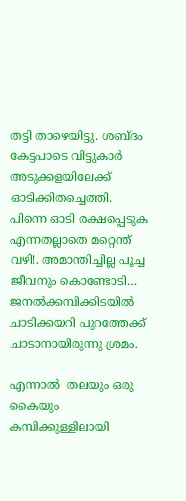തട്ടി താഴെയിട്ടു. ശബ്ദം കേട്ടപാടെ വിട്ടുകാർ അടുക്കളയിലേക്ക് ഓടിക്കിതച്ചെത്തി. പിന്നെ ഓടി രക്ഷപ്പെടുക എന്നതല്ലാതെ മറ്റെന്ത് വഴി!. അമാന്തിച്ചില്ല പൂച്ച ജീവനും കൊണ്ടോടി… ജനൽക്കമ്പിക്കിടയിൽ ചാടിക്കയറി പുറത്തേക്ക് ചാടാനായിരുന്നു ശ്രമം.

എന്നാൽ  തലയും ഒരു കൈയും കമ്പിക്കുള്ളിലായി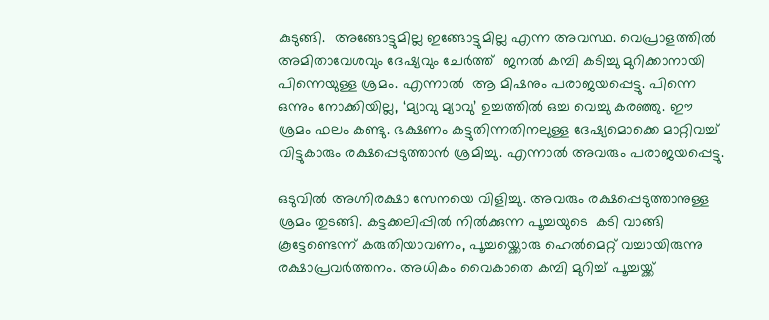കുടുങ്ങി.  അങ്ങോട്ടുമില്ല ഇങ്ങോട്ടുമില്ല എന്ന അവസ്ഥ. വെപ്രാളത്തിൽ അമിതാവേശവും ദേഷ്യവും ചേർത്ത്  ജനൽ കമ്പി കടിച്ചു മുറിക്കാനായി പിന്നെയുള്ള ശ്രമം. എന്നാൽ  ആ മിഷനും പരാജയപ്പെട്ടു. പിന്നെ ഒന്നും നോക്കിയില്ല, ‘മ്യാവു മ്യാവു’ ഉച്ചത്തിൽ ഒച്ച വെച്ചു കരഞ്ഞു. ഈ ശ്രമം ഫലം കണ്ടു. ഭക്ഷണം കട്ടുതിന്നതിനലുള്ള ദേഷ്യമൊക്കെ മാറ്റിവച്ച് വിട്ടുകാരും രക്ഷപ്പെടുത്താൻ ശ്രമിച്ചു. എന്നാൽ അവരും പരാജയപ്പെട്ടു.

ഒടുവിൽ അഗ്നിരക്ഷാ സേനയെ വിളിച്ചു. അവരും രക്ഷപ്പെടുത്താനുള്ള ശ്രമം തുടങ്ങി. കട്ടക്കലിപ്പിൽ നിൽക്കുന്ന പൂച്ചയുടെ  കടി വാങ്ങി കൂട്ടേണ്ടെന്ന് കരുതിയാവണം, പൂച്ചയ്ക്കൊരു ഹെൽമെറ്റ് വച്ചായിരുന്നു രക്ഷാപ്രവർത്തനം. അധികം വൈകാതെ കമ്പി മുറിച്ച് പൂച്ചയ്ക്ക്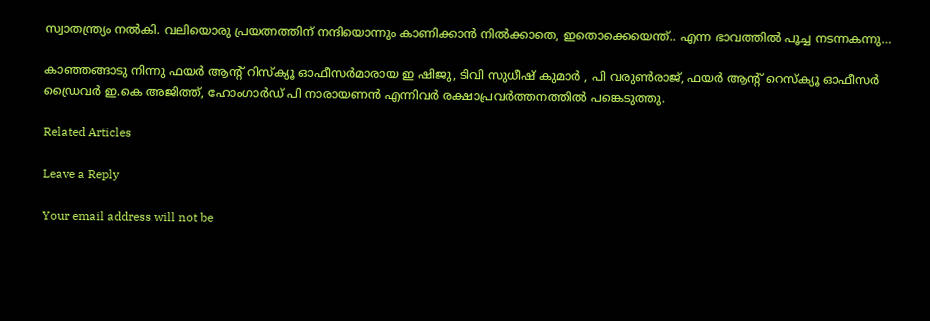സ്വാതന്ത്ര്യം നൽകി. വലിയൊരു പ്രയത്നത്തിന് നന്ദിയൊന്നും കാണിക്കാൻ നിൽക്കാതെ, ഇതൊക്കെയെന്ത്.. എന്ന ഭാവത്തിൽ പൂച്ച നടന്നകന്നു…

കാഞ്ഞങ്ങാടു നിന്നു ഫയർ ആന്റ് റിസ്ക്യൂ ഓഫീസർമാരായ ഇ ഷിജു, ടിവി സുധീഷ് കുമാർ , പി വരുൺരാജ്, ഫയർ ആന്റ് റെസ്ക്യൂ ഓഫീസർ ഡ്രൈവർ ഇ.കെ അജിത്ത്, ഹോംഗാർഡ് പി നാരായണൻ എന്നിവർ രക്ഷാപ്രവർത്തനത്തിൽ പങ്കെടുത്തു.

Related Articles

Leave a Reply

Your email address will not be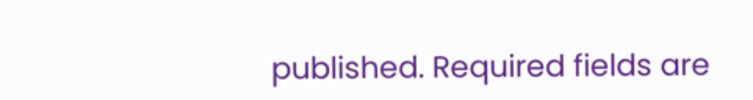published. Required fields are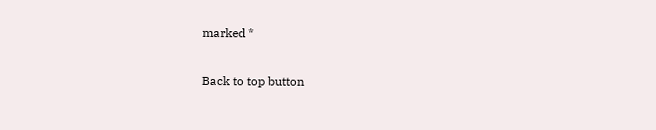marked *

Back to top button